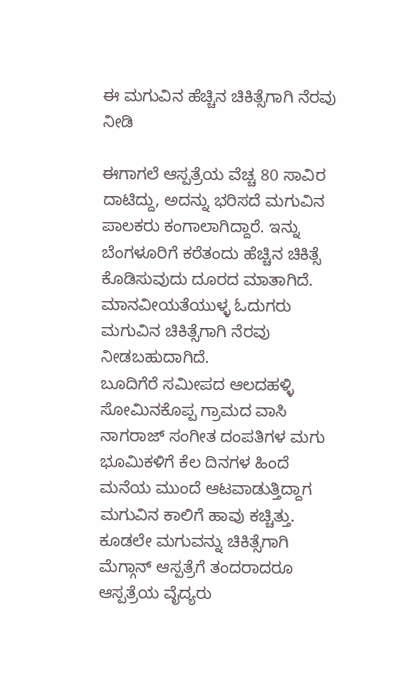ಈ ಮಗುವಿನ ಹೆಚ್ಚಿನ ಚಿಕಿತ್ಸೆಗಾಗಿ ನೆರವು ನೀಡಿ

ಈಗಾಗಲೆ ಆಸ್ಪತ್ರೆಯ ವೆಚ್ಚ 80 ಸಾವಿರ ದಾಟಿದ್ದು, ಅದನ್ನು ಭರಿಸದೆ ಮಗುವಿನ ಪಾಲಕರು ಕಂಗಾಲಾಗಿದ್ದಾರೆ. ಇನ್ನು ಬೆಂಗಳೂರಿಗೆ ಕರೆತಂದು ಹೆಚ್ಚಿನ ಚಿಕಿತ್ಸೆ ಕೊಡಿಸುವುದು ದೂರದ ಮಾತಾಗಿದೆ. ಮಾನವೀಯತೆಯುಳ್ಳ ಓದುಗರು ಮಗುವಿನ ಚಿಕಿತ್ಸೆಗಾಗಿ ನೆರವು ನೀಡಬಹುದಾಗಿದೆ.
ಬೂದಿಗೆರೆ ಸಮೀಪದ ಆಲದಹಳ್ಳಿ ಸೋಮಿನಕೊಪ್ಪ ಗ್ರಾಮದ ವಾಸಿ ನಾಗರಾಜ್ ಸಂಗೀತ ದಂಪತಿಗಳ ಮಗು ಭೂಮಿಕಳಿಗೆ ಕೆಲ ದಿನಗಳ ಹಿಂದೆ ಮನೆಯ ಮುಂದೆ ಆಟವಾಡುತ್ತಿದ್ದಾಗ ಮಗುವಿನ ಕಾಲಿಗೆ ಹಾವು ಕಚ್ಚಿತ್ತು. ಕೂಡಲೇ ಮಗುವನ್ನು ಚಿಕಿತ್ಸೆಗಾಗಿ ಮೆಗ್ಗಾನ್ ಆಸ್ಪತ್ರೆಗೆ ತಂದರಾದರೂ ಆಸ್ಪತ್ರೆಯ ವೈದ್ಯರು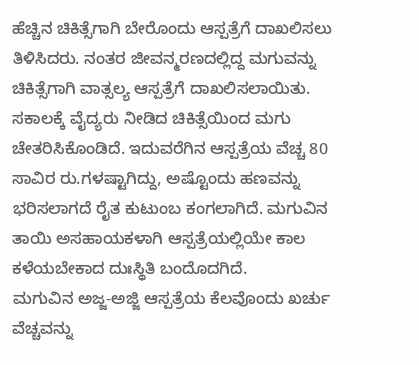ಹೆಚ್ಚಿನ ಚಿಕಿತ್ಸೆಗಾಗಿ ಬೇರೊಂದು ಆಸ್ಪತ್ರೆಗೆ ದಾಖಲಿಸಲು ತಿಳಿಸಿದರು. ನಂತರ ಜೀವನ್ಮರಣದಲ್ಲಿದ್ದ ಮಗುವನ್ನು ಚಿಕಿತ್ಸೆಗಾಗಿ ವಾತ್ಸಲ್ಯ ಆಸ್ಪತ್ರೆಗೆ ದಾಖಲಿಸಲಾಯಿತು.
ಸಕಾಲಕ್ಕೆ ವೈದ್ಯರು ನೀಡಿದ ಚಿಕಿತ್ಸೆಯಿಂದ ಮಗು ಚೇತರಿಸಿಕೊಂಡಿದೆ. ಇದುವರೆಗಿನ ಆಸ್ಪತ್ರೆಯ ವೆಚ್ಚ 80 ಸಾವಿರ ರು.ಗಳಷ್ಟಾಗಿದ್ದು, ಅಷ್ಟೊಂದು ಹಣವನ್ನು ಭರಿಸಲಾಗದೆ ರೈತ ಕುಟುಂಬ ಕಂಗಲಾಗಿದೆ. ಮಗುವಿನ ತಾಯಿ ಅಸಹಾಯಕಳಾಗಿ ಆಸ್ಪತ್ರೆಯಲ್ಲಿಯೇ ಕಾಲ ಕಳೆಯಬೇಕಾದ ದುಃಸ್ಥಿತಿ ಬಂದೊದಗಿದೆ.
ಮಗುವಿನ ಅಜ್ಜ-ಅಜ್ಜಿ ಆಸ್ಪತ್ರೆಯ ಕೆಲವೊಂದು ಖರ್ಚು ವೆಚ್ಚವನ್ನು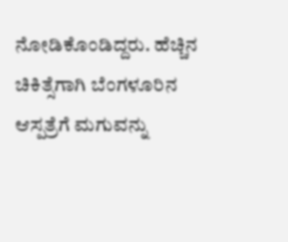ನೋಡಿಕೊಂಡಿದ್ದರು. ಹೆಚ್ಚಿನ ಚಿಕಿತ್ಸೆಗಾಗಿ ಬೆಂಗಳೂರಿನ ಆಸ್ಪತ್ರೆಗೆ ಮಗುವನ್ನು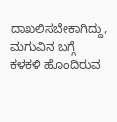ದಾಖಲಿಸಬೇಕಾಗಿದ್ದು, ಮಗುವಿನ ಬಗ್ಗೆ ಕಳಕಳಿ ಹೊಂದಿರುವ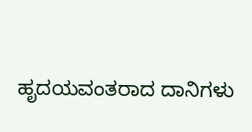ಹೃದಯವಂತರಾದ ದಾನಿಗಳು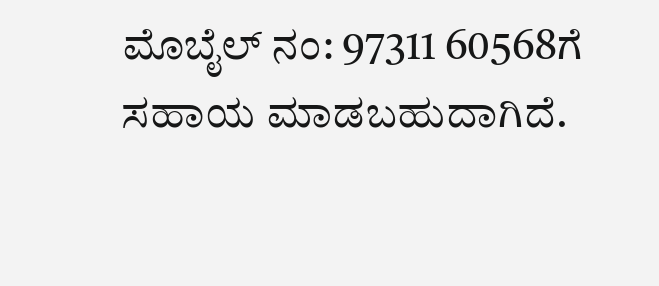ಮೊಬೈಲ್ ನಂ: 97311 60568ಗೆ ಸಹಾಯ ಮಾಡಬಹುದಾಗಿದೆ.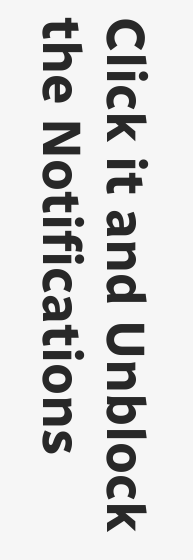Click it and Unblock the Notifications